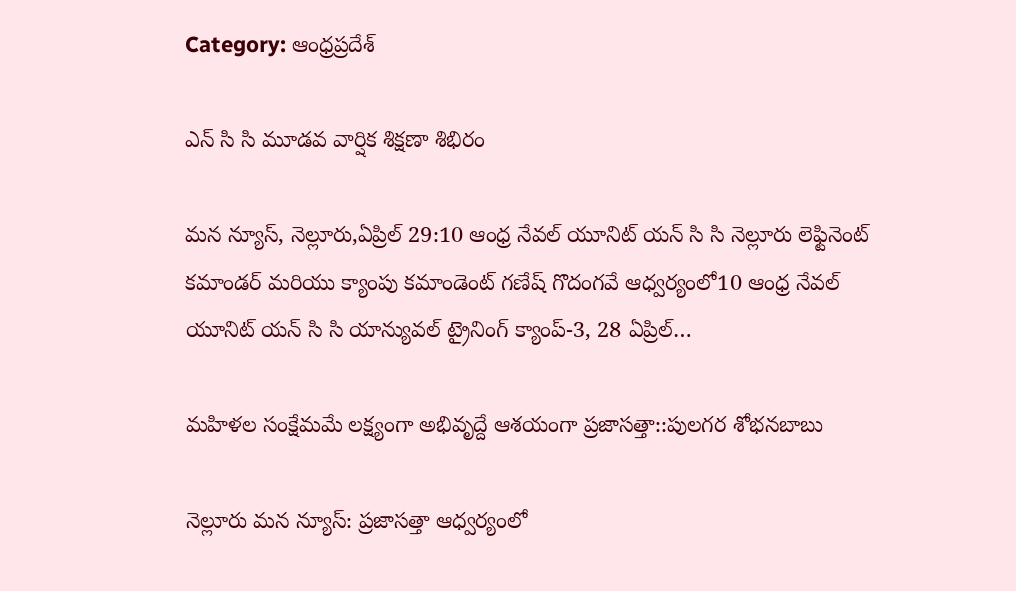Category: ఆంధ్రప్రదేశ్

ఎన్ సి సి మూడవ వార్షిక శిక్షణా శిభిరం

మన న్యూస్, నెల్లూరు,ఏప్రిల్ 29:10 ఆంధ్ర నేవల్ యూనిట్ యన్ సి సి నెల్లూరు లెఫ్టినెంట్ కమాండర్ మరియు క్యాంపు కమాండెంట్ గణేష్ గొదంగవే ఆధ్వర్యంలో10 ఆంధ్ర నేవల్ యూనిట్ యన్ సి సి యాన్యువల్ ట్రైనింగ్ క్యాంప్-3, 28 ఏప్రిల్…

మహిళల సంక్షేమమే లక్ష్యంగా ‌అభివృద్దే ఆశయంగా ప్రజాసత్తా::పులగర శోభనబాబు

నెల్లూరు మన న్యూస్: ప్రజాసత్తా ఆధ్వర్యంలో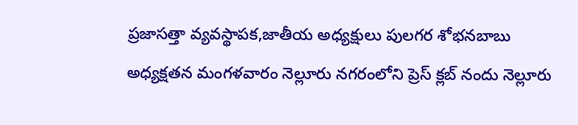ప్రజాసత్తా వ్యవస్థాపక,జాతీయ అధ్యక్షులు పులగర శోభనబాబు అధ్యక్షతన మంగళవారం నెల్లూరు నగరంలోని ప్రెస్ క్లబ్ నందు నెల్లూరు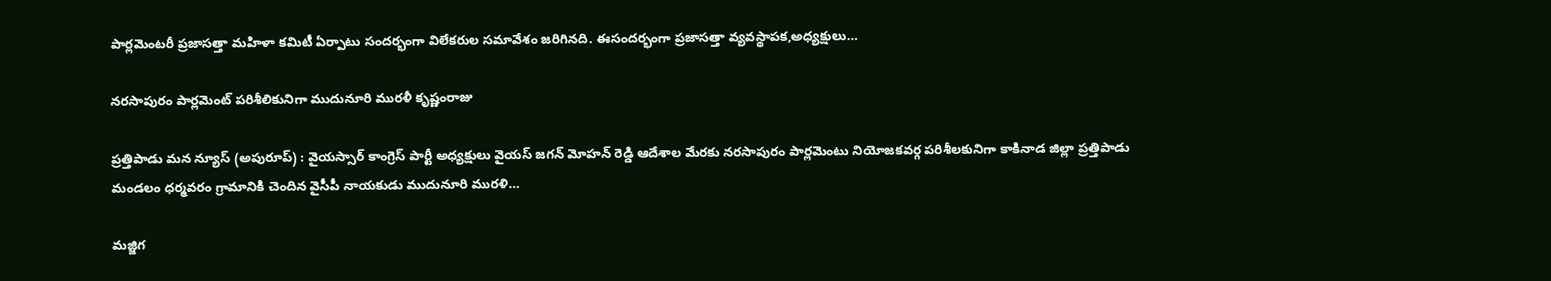పార్లమెంటరీ ప్రజాసత్తా మహిళా కమిటీ ఏర్పాటు సందర్భంగా విలేకరుల సమావేశం జరిగినది. ఈసందర్భంగా ప్రజాసత్తా వ్యవస్థాపక,అధ్యక్షులు…

నరసాపురం పార్లమెంట్ పరిశీలికునిగా ముదునూరి మురళీ కృష్ణంరాజు

ప్రత్తిపాడు మన న్యూస్ (అపురూప్) : వైయస్సార్ కాంగ్రెస్ పార్టీ అధ్యక్షులు వైయస్ జగన్ మోహన్ రెడ్డి ఆదేశాల మేరకు నరసాపురం పార్లమెంటు నియోజకవర్గ పరిశీలకునిగా కాకినాడ జిల్లా ప్రత్తిపాడు మండలం ధర్మవరం గ్రామానికి చెందిన వైసీపీ నాయకుడు ముదునూరి మురళి…

మజ్జిగ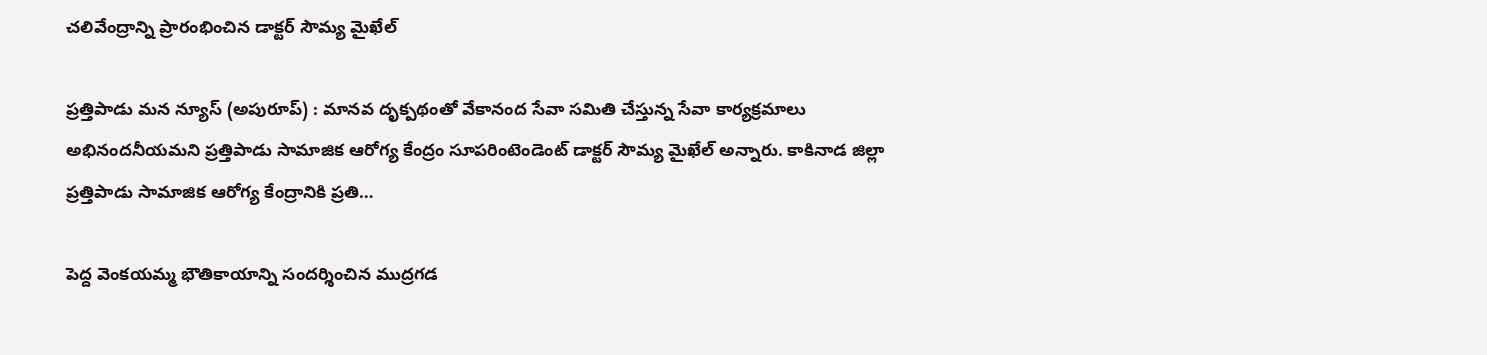చలివేంద్రాన్ని ప్రారంభించిన డాక్టర్ సౌమ్య మైఖేల్

ప్రత్తిపాడు మన న్యూస్ (అపురూప్) : మానవ దృక్పథంతో వేకానంద సేవా సమితి చేస్తున్న సేవా కార్యక్రమాలు అభినందనీయమని ప్రత్తిపాడు సామాజిక ఆరోగ్య కేంద్రం సూపరింటెండెంట్ డాక్టర్ సౌమ్య మైఖేల్ అన్నారు. కాకినాడ జిల్లా ప్రత్తిపాడు సామాజిక ఆరోగ్య కేంద్రానికి ప్రతి…

పెద్ద వెంకయమ్మ భౌతికాయాన్ని సందర్శించిన ముద్రగడ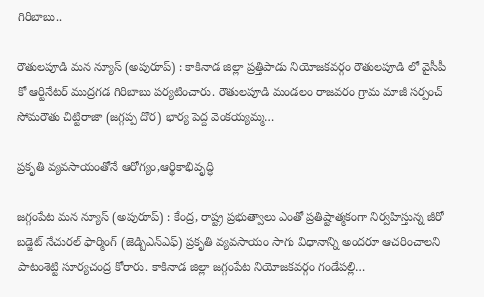గిరిబాబు..

రౌతులపూడి మన న్యూస్ (అపురూప్) : కాకినాడ జిల్లా ప్రత్తిపాడు నియోజకవర్గం రౌతులపూడి లో వైసీపీ కో ఆర్టినేటర్ ముద్రగడ గిరిబాబు పర్యటించారు. రౌతులపూడి మండలం రాజవరం గ్రామ మాజీ సర్పంచ్ సోమరౌతు చిట్టిరాజా (జగ్గప్ప దొర) భార్య పెద్ద వెంకయ్యమ్మ…

ప్రకృతి వ్యవసాయంతోనే ఆరోగ్యం,ఆర్థికాభివృద్ధి

జగ్గంపేట మన న్యూస్ (అపురూప్) : కేంద్ర, రాష్ట్ర ప్రభుత్వాలు ఎంతో ప్రతిష్టాత్మకంగా నిర్వహిస్తున్న జీరో బడ్జెట్ నేచురల్ ఫార్మింగ్ (జెడ్బిఎన్ఎఫ్) ప్రకృతి వ్యవసాయం సాగు విధానాన్ని అందరూ ఆచరించాలని పాటంశెట్టి సూర్యచంద్ర కోరారు. కాకినాడ జిల్లా జగ్గంపేట నియోజకవర్గం గండేపల్లి…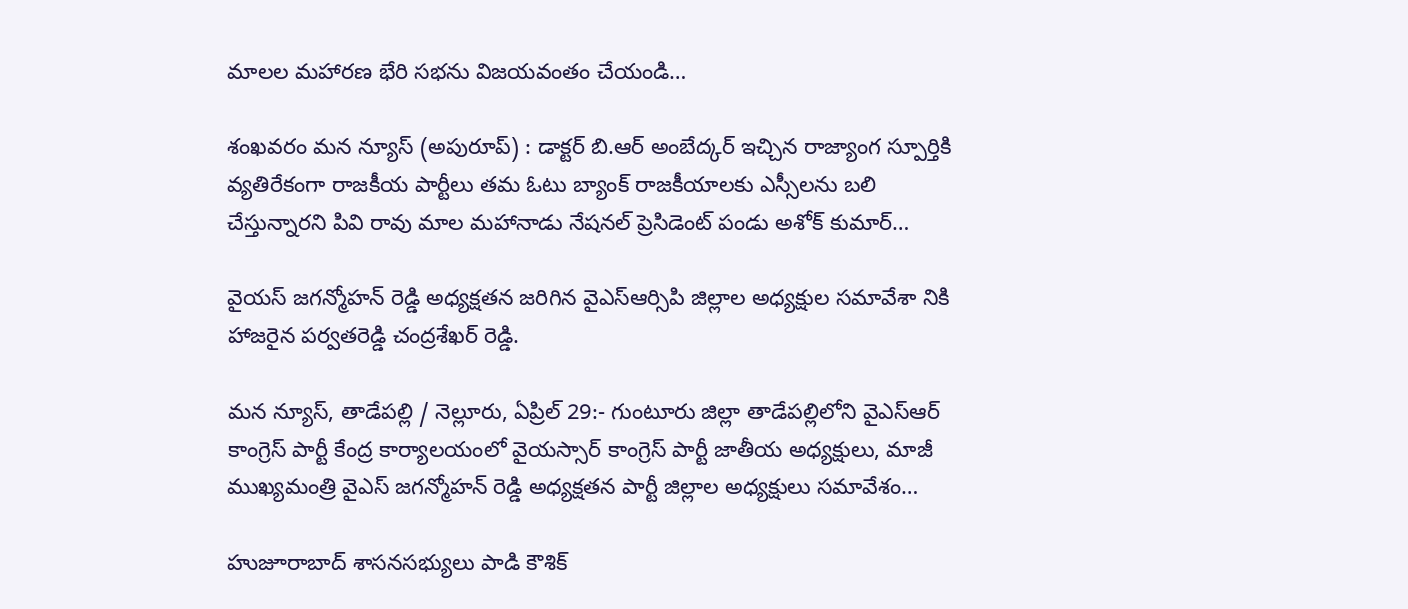మాలల మహారణ భేరి సభను విజయవంతం చేయండి…

శంఖవరం మన న్యూస్ (అపురూప్) : డాక్టర్ బి.ఆర్ అంబేద్కర్ ఇచ్చిన రాజ్యాంగ స్పూర్తికి వ్యతిరేకంగా రాజకీయ పార్టీలు తమ ఓటు బ్యాంక్ రాజకీయాలకు ఎస్సీలను బలి చేస్తున్నారని పివి రావు మాల మహానాడు నేషనల్ ప్రెసిడెంట్ పండు అశోక్ కుమార్…

వైయస్ జగన్మోహన్ రెడ్డి అధ్యక్షతన జరిగిన వైఎస్ఆర్సిపి జిల్లాల అధ్యక్షుల సమావేశా నికి హాజరైన పర్వతరెడ్డి చంద్రశేఖర్ రెడ్డి.

మన న్యూస్, తాడేపల్లి / నెల్లూరు, ఏప్రిల్ 29:- గుంటూరు జిల్లా తాడేపల్లిలోని వైఎస్ఆర్ కాంగ్రెస్ పార్టీ కేంద్ర కార్యాలయంలో వైయస్సార్ కాంగ్రెస్ పార్టీ జాతీయ అధ్యక్షులు, మాజీ ముఖ్యమంత్రి వైఎస్ జగన్మోహన్ రెడ్డి అధ్యక్షతన పార్టీ జిల్లాల అధ్యక్షులు సమావేశం…

హుజూరాబాద్ శాసనసభ్యులు పాడి కౌశిక్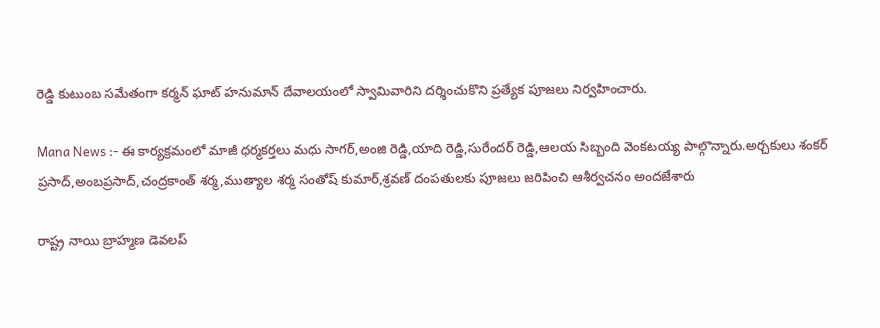రెడ్డి కుటుంబ సమేతంగా కర్మన్ ఘాట్ హనుమాన్ దేవాలయంలో స్వామివారిని దర్శించుకొని ప్రత్యేక పూజలు నిర్వహించారు.

Mana News :- ఈ కార్యక్రమంలో మాజీ ధర్మకర్తలు మధు సాగర్,అంజి రెడ్డి,యాది రెడ్డి,సురేందర్ రెడ్డి,ఆలయ సిబ్బంది వెంకటయ్య పాల్గొన్నారు.అర్చకులు శంకర్ ప్రసాద్,అంబప్రసాద్,చంద్రకాంత్ శర్మ,ముత్యాల శర్మ సంతోష్ కుమార్,శ్రవణ్ దంపతులకు పూజలు జరిపించి ఆశీర్వచనం అందజేశారు

రాష్ట్ర నాయి బ్రాహ్మణ డెవలప్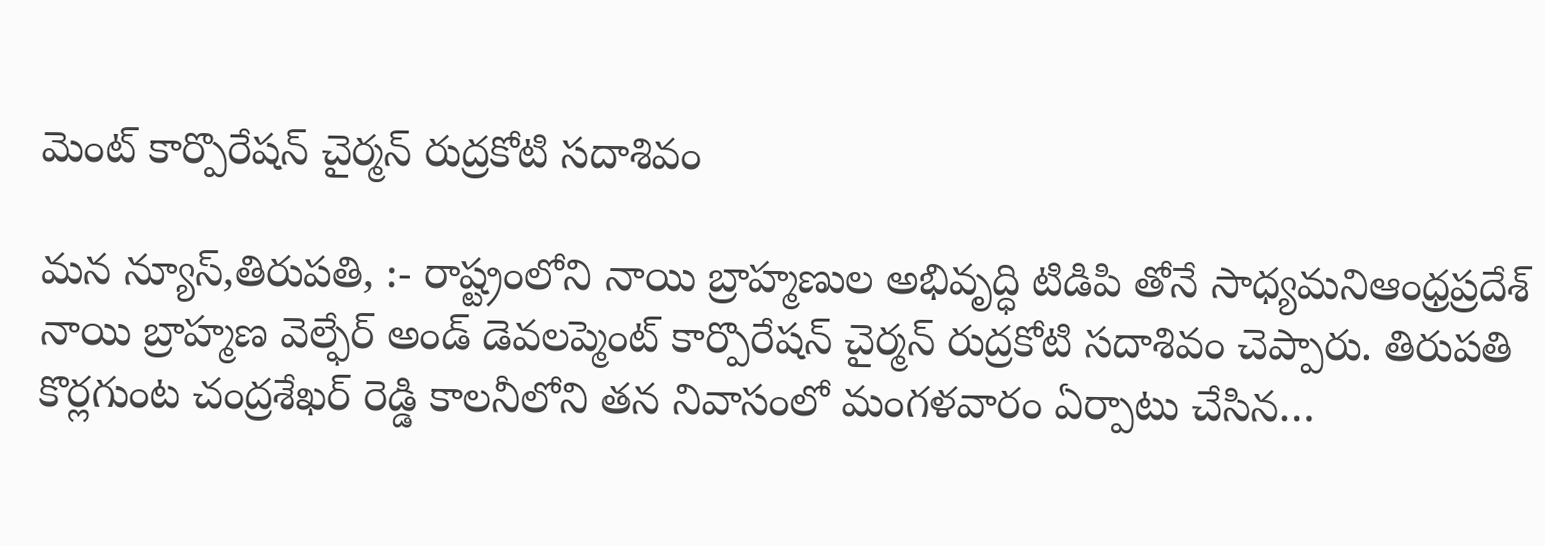మెంట్ కార్పొరేషన్ చైర్మన్ రుద్రకోటి సదాశివం

మన న్యూస్,తిరుపతి, :- రాష్ట్రంలోని నాయి బ్రాహ్మణుల అభివృద్ధి టిడిపి తోనే సాధ్యమనిఆంధ్రప్రదేశ్ నాయి బ్రాహ్మణ వెల్ఫేర్ అండ్ డెవలప్మెంట్ కార్పొరేషన్ చైర్మన్ రుద్రకోటి సదాశివం చెప్పారు. తిరుపతి కొర్లగుంట చంద్రశేఖర్ రెడ్డి కాలనీలోని తన నివాసంలో మంగళవారం ఏర్పాటు చేసిన…